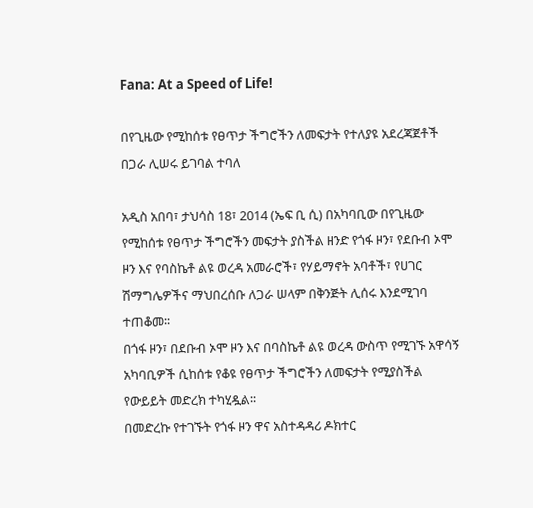Fana: At a Speed of Life!

በየጊዜው የሚከሰቱ የፀጥታ ችግሮችን ለመፍታት የተለያዩ አደረጃጀቶች በጋራ ሊሠሩ ይገባል ተባለ

አዲስ አበባ፣ ታህሳስ 18፣ 2014 (ኤፍ ቢ ሲ) በአካባቢው በየጊዜው የሚከሰቱ የፀጥታ ችግሮችን መፍታት ያስችል ዘንድ የጎፋ ዞን፣ የደቡብ ኦሞ ዞን እና የባስኬቶ ልዩ ወረዳ አመራሮች፣ የሃይማኖት አባቶች፣ የሀገር ሽማግሌዎችና ማህበረሰቡ ለጋራ ሠላም በቅንጅት ሊሰሩ እንደሚገባ ተጠቆመ፡፡
በጎፋ ዞን፣ በደቡብ ኦሞ ዞን እና በባስኬቶ ልዩ ወረዳ ውስጥ የሚገኙ አዋሳኝ አካባቢዎች ሲከሰቱ የቆዩ የፀጥታ ችግሮችን ለመፍታት የሚያስችል የውይይት መድረክ ተካሂዷል፡፡
በመድረኩ የተገኙት የጎፋ ዞን ዋና አስተዳዳሪ ዶክተር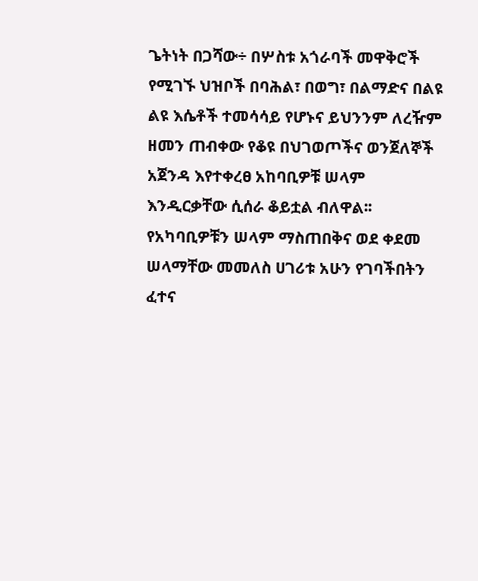ጌትነት በጋሻው÷ በሦስቱ አጎራባች መዋቅሮች የሚገኙ ህዝቦች በባሕል፣ በወግ፣ በልማድና በልዩ ልዩ እሴቶች ተመሳሳይ የሆኑና ይህንንም ለረዥም ዘመን ጠብቀው የቆዩ በህገወጦችና ወንጀለኞች አጀንዳ እየተቀረፀ አከባቢዎቹ ሠላም እንዲርቃቸው ሲሰራ ቆይቷል ብለዋል፡፡
የአካባቢዎቹን ሠላም ማስጠበቅና ወደ ቀደመ ሠላማቸው መመለስ ሀገሪቱ አሁን የገባችበትን ፈተና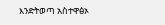እንድትወጣ አስተዋፅኦ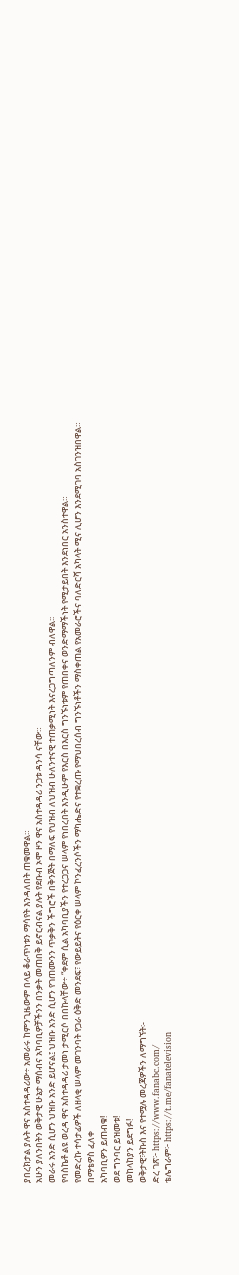ያበረክታል ያሉት ዋና አስተዳዳሪው÷ አመራሩ ከምንጊዜውም በላይ ቆራጥነቱን ማሳየት እንዳለበት ጠቁመዋል።
አሁን ያለንበትን ወቅታዊ ሁኔታ ማሰብና አካባቢዎቻችንን በንቃት መጠበቅ ይኖርብናል ያሉት የደቡብ ኦሞ ዞን ዋና አስተዳዳሪ ንጋቱ ዳንሳ ናቸው።
መራሩ አንድ ሲሆን ህዝቡ አንድ ይሆናል፤ ህዝቡ አንድ ሲሆን የገጠሙንን ጥቃቅን ችግሮች በቅንጅት በማለፍ የህዝብ ለህዝብ ሁለንተናዊ ተጠቃሚነት እናረጋግጣለንም ብለዋል፡፡
የባስኬቶ ልዩ ወረዳ ዋና አስተዳዳሪ ታመነ ታሚርሶ በበኩላቸው÷ “ቀደም ሲል አካባቢያችን የተረጋጋና ሠላም የነበረበት እንዲሁም የእርስ በእርስ ግንኙነቱም የጠበቀና ወንድማማችነት የሚታይበት እንደነበር አንስተዋል።
የመድረኩ ተሳታፊዎች ለዘላቂ ሠላም መገንባት የጋራ ዕቅድ መንደፍ፣ የውይይትና የዕርቀ ሠላም ኮንፈረንሶችን ማካሔድና የተቋረጡ የማህበረሰብ ግንኙነቶችን ማስቀጠል የአመራሮችና ባለድርሻ አካላት ሚና ሊሆን እንደሚገባ አስገንዝበዋል።
በማቴዎስ ፈለቀ
አካባቢዎን ይጠብቁ!
ወደ ግንባር ይዝመቱ!
መከላከያን ይደግፉ!
ወቅታዊ፣ትኩስ እና የተሟሉ መረጃዎችን ለማግኘት፡-
ድረ ገጽ፦ https://www.fanabc.com/
ቴሌግራም፦ https://t.me/fanatelevision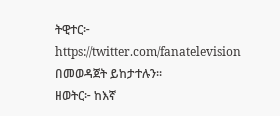ትዊተር፦ https://twitter.com/fanatelevision በመወዳጀት ይከታተሉን፡፡
ዘወትር፦ ከእኛ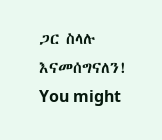ጋር ስላሉ እናመሰግናለን!
You might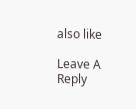also like

Leave A Reply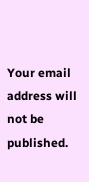Your email address will not be published.